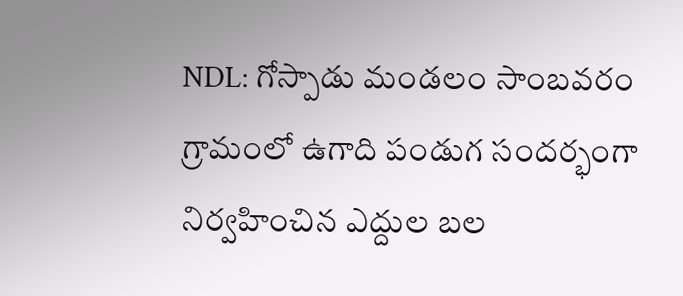NDL: గోస్పాడు మండలం సాంబవరం గ్రామంలో ఉగాది పండుగ సందర్భంగా నిర్వహించిన ఎద్దుల బల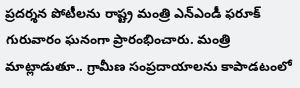ప్రదర్శన పోటీలను రాష్ట్ర మంత్రి ఎన్ఎండీ ఫరూక్ గురువారం ఘనంగా ప్రారంభించారు. మంత్రి మాట్లాడుతూ.. గ్రామీణ సంప్రదాయాలను కాపాడటంలో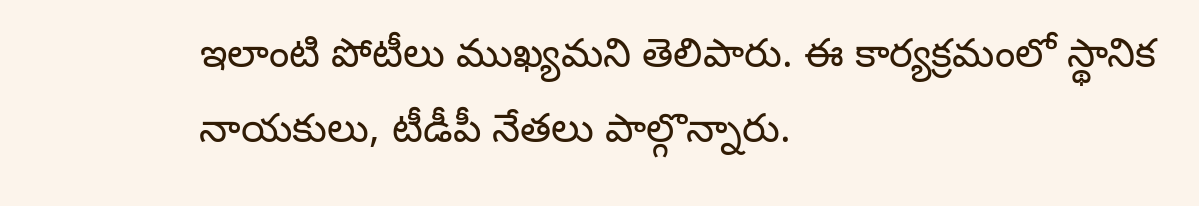ఇలాంటి పోటీలు ముఖ్యమని తెలిపారు. ఈ కార్యక్రమంలో స్థానిక నాయకులు, టీడీపీ నేతలు పాల్గొన్నారు.